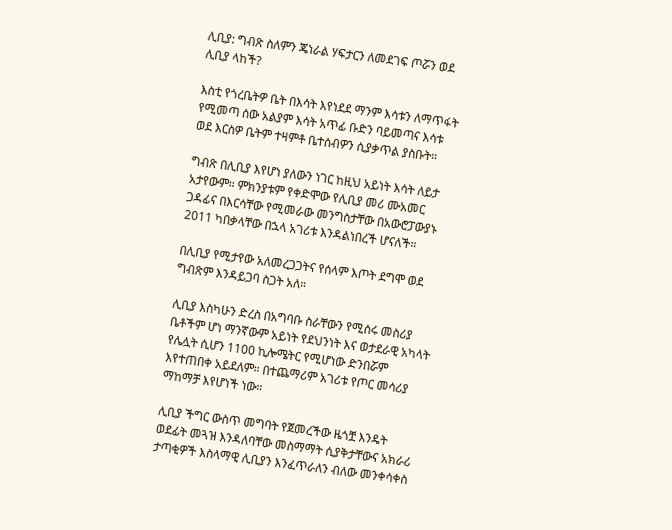ሊቢያ: ግብጽ ስለምን ጄነራል ሃፍታርን ለመደገፍ ጦሯን ወደ ሊቢያ ላከች?

እስቲ የጎረቤትዎ ቤት በእሳት እየነደደ ማንም እሳቱን ለማጥፋት የሚመጣ ሰው አልያም እሳት አጥፊ ቡድን ባይመጣና እሳቱ ወደ እርስዎ ቤትም ተዛምቶ ቤተሰብዎን ሲያቃጥል ያስቡት።

ግብጽ በሊቢያ እየሆነ ያለውን ነገር ከዚህ አይነት እሳት ለይታ አታየውም። ምክንያቱም የቀድሞው የሊቢያ መሪ ሙአመር ጋዳፊና በእርሳቸው የሚመራው መንግስታቸው በአውሮፓውያኑ 2011 ካበቃላቸው በኋላ አገሪቱ እንዳልነበረች ሆናለች።

በሊቢያ የሚታየው አለመረጋጋትና የሰላም እጦት ደግሞ ወደ ግብጽም እንዳይጋባ ስጋት አለ።

ሊቢያ እስካሁን ድረስ በአግባቡ ስራቸውን የሚሰሩ መስሪያ ቤቶችም ሆነ ማንኛውም አይነት የደህንነት እና ወታደራዊ አካላት የሌሏት ሲሆን 1100 ኪሎሜትር የሚሆነው ድንበሯም እየተጠበቀ አይደለም። በተጨማሪም አገሪቱ የጦር መሳሪያ ማከማቻ እየሆነች ነው።

ሊቢያ ችግር ውስጥ መግባት የጀመረችው ዜጎቿ እንዴት ወደፊት መጓዝ እንዳለባቸው መስማማት ሲያቅታቸውና አክራሪ ታጣቂዎች እስላማዊ ሊቢያን እንፈጥራለን ብለው መንቀሳቀስ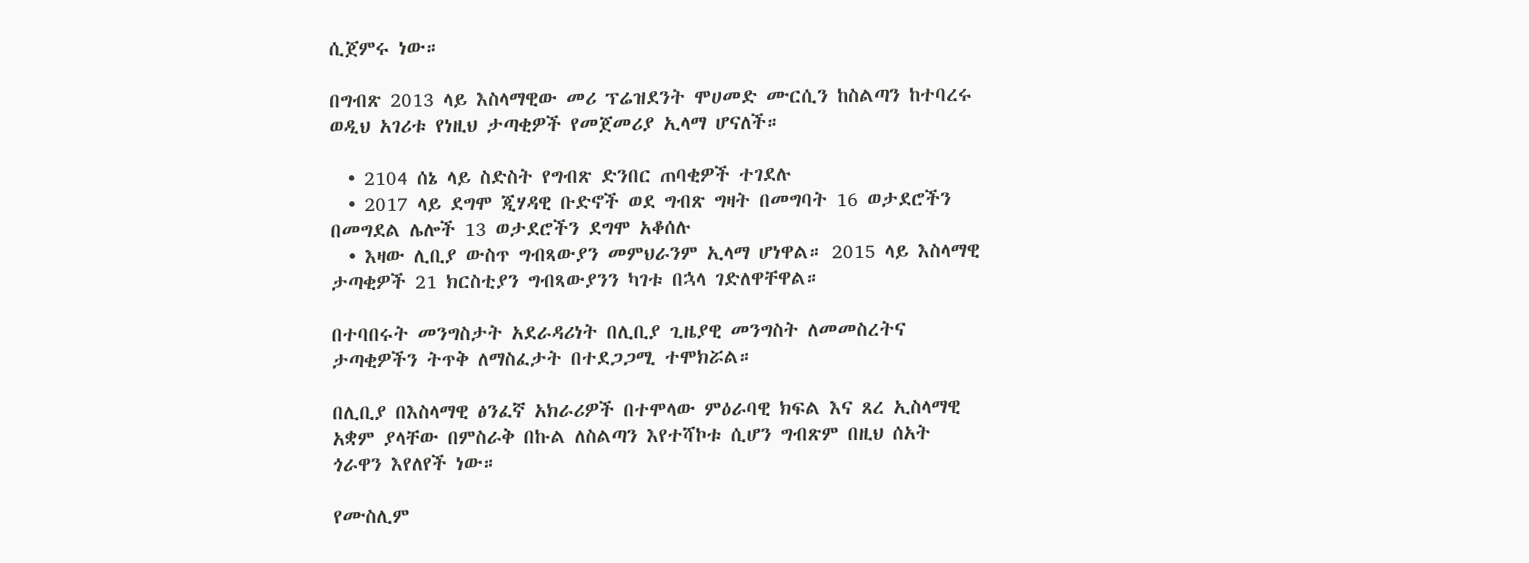ሲጀምሩ ነው።

በግብጽ 2013 ላይ እስላማዊው መሪ ፕሬዝደንት ሞሀመድ ሙርሲን ከስልጣን ከተባረሩ ወዲህ አገሪቱ የነዚህ ታጣቂዎች የመጀመሪያ ኢላማ ሆናለች።

  • 2104 ሰኔ ላይ ስድስት የግብጽ ድንበር ጠባቂዎች ተገደሉ
  • 2017 ላይ ደግሞ ጂሃዳዊ ቡድኖች ወደ ግብጽ ግዛት በመግባት 16 ወታደሮችን በመግደል ሌሎች 13 ወታደሮችን ደግሞ አቆሰሉ
  • እዛው ሊቢያ ውስጥ ግብጻውያን መምህራንም ኢላማ ሆነዋል። 2015 ላይ እስላማዊ ታጣቂዎች 21 ክርስቲያን ግብጻውያንን ካገቱ በኋላ ገድለዋቸዋል።

በተባበሩት መንግስታት አደራዳሪነት በሊቢያ ጊዜያዊ መንግስት ለመመስረትና ታጣቂዎችን ትጥቅ ለማስፈታት በተደጋጋሚ ተሞክሯል።

በሊቢያ በእስላማዊ ፅንፈኛ አክራሪዎች በተሞላው ምዕራባዊ ክፍል እና ጸረ ኢስላማዊ አቋም ያላቸው በምስራቅ በኩል ለስልጣን እየተሻኮቱ ሲሆን ግብጽም በዚህ ሰአት ጎራዋን እየለየች ነው።

የሙስሊም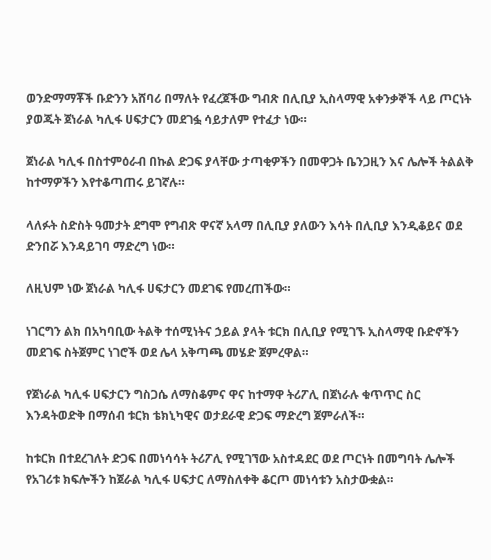ወንድማማቾች ቡድንን አሸባሪ በማለት የፈረጀችው ግብጽ በሊቢያ ኢስላማዊ አቀንቃኞች ላይ ጦርነት ያወጁት ጀነራል ካሊፋ ሀፍታርን መደገፏ ሳይታለም የተፈታ ነው።

ጀነራል ካሊፋ በስተምዕራብ በኩል ድጋፍ ያላቸው ታጣቂዎችን በመዋጋት ቤንጋዚን እና ሌሎች ትልልቅ ከተማዎችን እየተቆጣጠሩ ይገኛሉ።

ላለፉት ስድስት ዓመታት ደግሞ የግብጽ ዋናኛ አላማ በሊቢያ ያለውን እሳት በሊቢያ እንዲቆይና ወደ ድንበሯ እንዳይገባ ማድረግ ነው።

ለዚህም ነው ጀነራል ካሊፋ ሀፍታርን መደገፍ የመረጠችው።

ነገርግን ልክ በአካባቢው ትልቅ ተሰሚነትና ኃይል ያላት ቱርክ በሊቢያ የሚገኙ ኢስላማዊ ቡድኖችን መደገፍ ስትጀምር ነገሮች ወደ ሌላ አቅጣጫ መሄድ ጀምረዋል።

የጀነራል ካሊፋ ሀፍታርን ግስጋሴ ለማስቆምና ዋና ከተማዋ ትሪፖሊ በጀነራሉ ቁጥጥር ስር እንዳትወድቅ በማሰብ ቱርክ ቴክኒካዊና ወታደራዊ ድጋፍ ማድረግ ጀምራለች።

ከቱርክ በተደረገለት ድጋፍ በመነሳሳት ትሪፖሊ የሚገኘው አስተዳደር ወደ ጦርነት በመግባት ሌሎች የአገሪቱ ክፍሎችን ከጀራል ካሊፋ ሀፍታር ለማስለቀቅ ቆርጦ መነሳቱን አስታውቋል።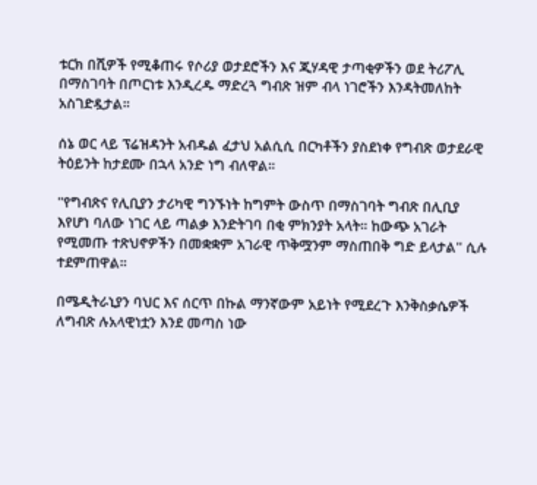ቱርክ በሺዎች የሚቆጠሩ የሶሪያ ወታደሮችን እና ጂሃዳዊ ታጣቂዎችን ወደ ትሪፖሊ በማስገባት በጦርነቱ እንዲረዱ ማድረጓ ግብጽ ዝም ብላ ነገሮችን እንዳትመለከት አስገድዷታል።

ሰኔ ወር ላይ ፕሬዝዳንት አብዱል ፈታህ አልሲሲ በርካቶችን ያስደነቀ የግብጽ ወታደራዊ ትዕይንት ከታደሙ በኋላ አንድ ነግ ብለዋል።

''የግብጽና የሊቢያን ታሪካዊ ግንኙነት ከግምት ውስጥ በማስገባት ግብጽ በሊቢያ እየሆነ ባለው ነገር ላይ ጣልቃ እንድትገባ በቂ ምክንያት አላት። ከውጭ አገራት የሚመጡ ተጽህኖዎችን በመቋቋም አገራዊ ጥቅሟንም ማስጠበቅ ግድ ይላታል'' ሲሉ ተደምጠዋል።

በሜዲትራኒያን ባህር እና ሰርጥ በኩል ማንኛውም አይነት የሚደረጉ እንቅስቃሴዎች ለግብጽ ሉአላዊነቷን እንደ መጣስ ነው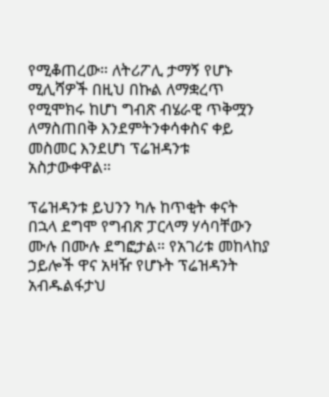የሚቆጠረው። ለትሪፖሊ ታማኝ የሆኑ ሚሊሻዎች በዚህ በኩል ለማቋረጥ የሚሞክሩ ከሆነ ግብጽ ብሄራዊ ጥቅሟን ለማስጠበቅ እንደምትንቀሳቀስና ቀይ መስመር እንደሆነ ፕሬዝዳንቱ አስታውቀዋል።

ፕሬዝዳንቱ ይህንን ካሉ ከጥቂት ቀናት በኋላ ደግሞ የግብጽ ፓርላማ ሃሳባቸውን ሙሉ በሙሉ ደግፎታል። የአገሪቱ መከላከያ ኃይሎች ዋና አዛዥ የሆኑት ፕሬዝዳንት አብዱልፋታህ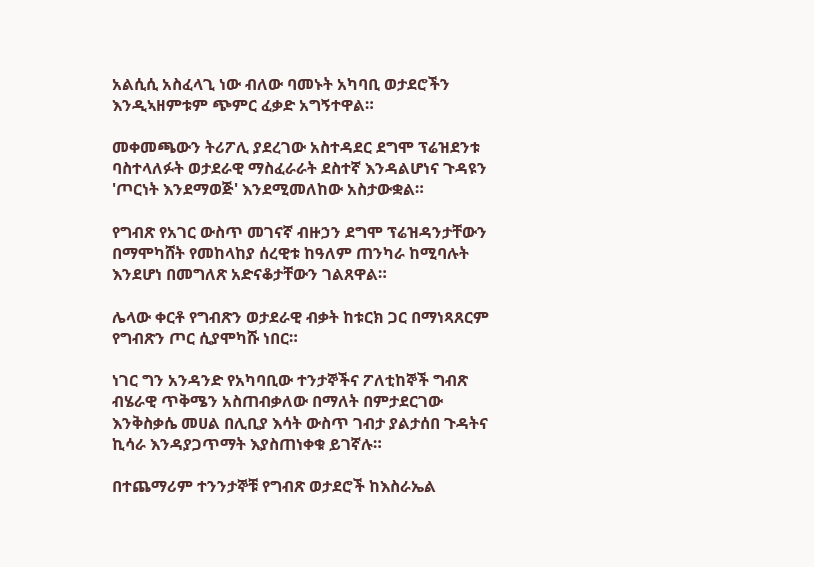አልሲሲ አስፈላጊ ነው ብለው ባመኑት አካባቢ ወታደሮችን እንዲኣዘምቱም ጭምር ፈቃድ አግኝተዋል።

መቀመጫውን ትሪፖሊ ያደረገው አስተዳደር ደግሞ ፕሬዝደንቱ ባስተላለፉት ወታደራዊ ማስፈራራት ደስተኛ እንዳልሆነና ጉዳዩን 'ጦርነት እንደማወጅ' እንደሚመለከው አስታውቋል።

የግብጽ የአገር ውስጥ መገናኛ ብዙኃን ደግሞ ፕሬዝዳንታቸውን በማሞካሸት የመከላከያ ሰረዊቱ ከዓለም ጠንካራ ከሚባሉት እንደሆነ በመግለጽ አድናቆታቸውን ገልጸዋል።

ሌላው ቀርቶ የግብጽን ወታደራዊ ብቃት ከቱርክ ጋር በማነጻጸርም የግብጽን ጦር ሲያሞካሹ ነበር።

ነገር ግን አንዳንድ የአካባቢው ተንታኞችና ፖለቲከኞች ግብጽ ብሄራዊ ጥቅሜን አስጠብቃለው በማለት በምታደርገው እንቅስቃሴ መሀል በሊቢያ እሳት ውስጥ ገብታ ያልታሰበ ጉዳትና ኪሳራ እንዳያጋጥማት እያስጠነቀቁ ይገኛሉ።

በተጨማሪም ተንንታኞቹ የግብጽ ወታደሮች ከእስራኤል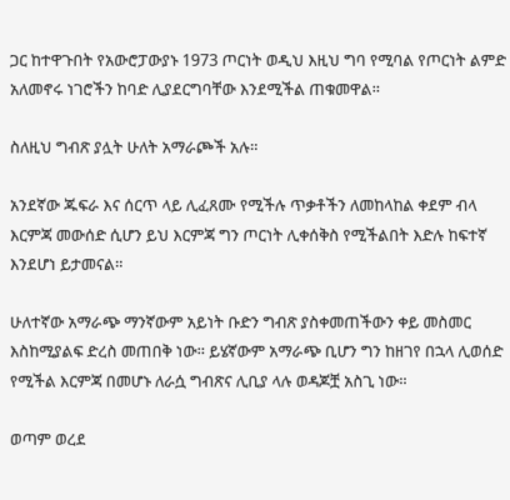ጋር ከተዋጉበት የአውሮፓውያኑ 1973 ጦርነት ወዲህ እዚህ ግባ የሚባል የጦርነት ልምድ አለመኖሩ ነገሮችን ከባድ ሊያደርግባቸው እንደሚችል ጠቁመዋል።

ስለዚህ ግብጽ ያሏት ሁለት አማራጮች አሉ።

አንደኛው ጁፍራ እና ሰርጥ ላይ ሊፈጸሙ የሚችሉ ጥቃቶችን ለመከላከል ቀደም ብላ እርምጃ መውሰድ ሲሆን ይህ እርምጃ ግን ጦርነት ሊቀሰቅስ የሚችልበት እድሉ ከፍተኛ እንደሆነ ይታመናል።

ሁለተኛው አማራጭ ማንኛውም አይነት ቡድን ግብጽ ያስቀመጠችውን ቀይ መስመር እስከሚያልፍ ድረስ መጠበቅ ነው። ይሄኛውም አማራጭ ቢሆን ግን ከዘገየ በኋላ ሊወሰድ የሚችል እርምጃ በመሆኑ ለራሷ ግብጽና ሊቢያ ላሉ ወዳጆቿ አስጊ ነው።

ወጣም ወረደ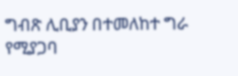ግብጽ ሊቢያን በተመለከተ ግራ የሚያጋባ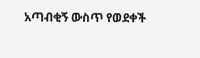አጣብቂኝ ውስጥ የወደቀች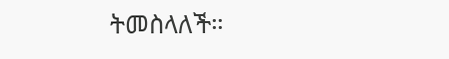ትመስላለች።